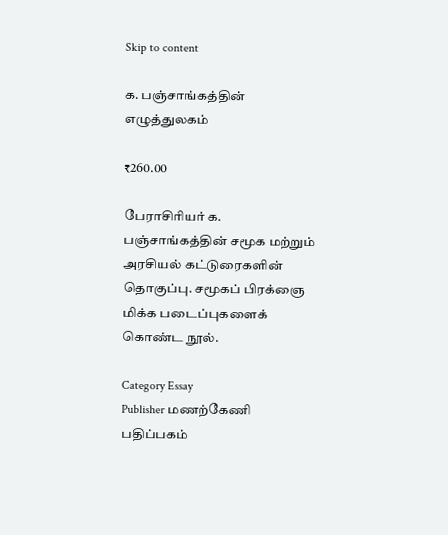Skip to content

க. பஞ்சாங்கத்தின் எழுத்துலகம்

₹260.00

பேராசிரியர் க. பஞ்சாங்கத்தின் சமூக மற்றும் அரசியல் கட்டுரைகளின் தொகுப்பு. சமூகப் பிரக்ஞை மிக்க படைப்புகளைக் கொண்ட நூல்.

Category Essay
Publisher மணற்கேணி பதிப்பகம்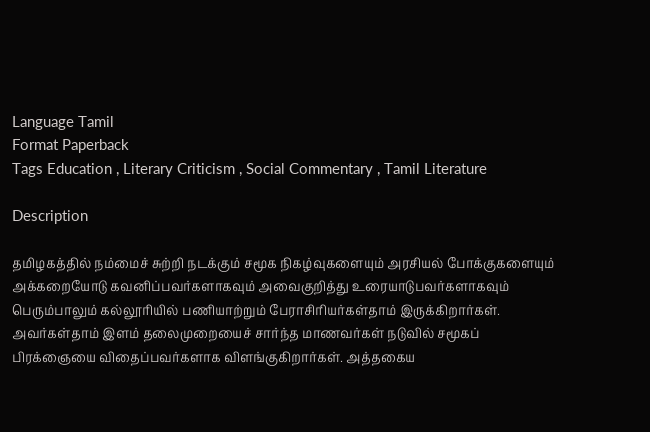Language Tamil
Format Paperback
Tags Education , Literary Criticism , Social Commentary , Tamil Literature

Description

தமிழகத்தில் நம்மைச் சுற்றி நடக்கும் சமூக நிகழ்வுகளையும் அரசியல் போக்குகளையும் அக்கறையோடு கவனிப்பவர்களாகவும் அவைகுறித்து உரையாடுபவர்களாகவும் பெரும்பாலும் கல்லூரியில் பணியாற்றும் பேராசிரியர்கள்தாம் இருக்கிறார்கள். அவர்கள்தாம் இளம் தலைமுறையைச் சார்ந்த மாணவர்கள் நடுவில் சமூகப் பிரக்ஞையை விதைப்பவர்களாக விளங்குகிறார்கள். அத்தகைய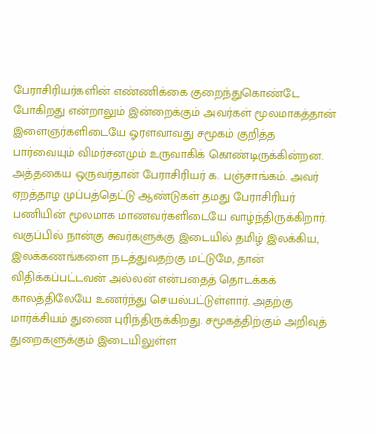பேராசிரியர்களின் எண்ணிக்கை குறைந்துகொண்டே போகிறது என்றாலும் இன்றைக்கும் அவர்கள் மூலமாகத்தான் இளைஞர்களிடையே ஓரளவாவது சமூகம் குறித்த பார்வையும் விமர்சனமும் உருவாகிக் கொண்டிருக்கின்றன. அத்தகைய ஒருவர்தான் பேராசிரியர் க. பஞ்சாங்கம். அவர் ஏறத்தாழ முப்பத்தெட்டு ஆண்டுகள் தமது பேராசிரியர் பணியின் மூலமாக மாணவர்களிடையே வாழ்ந்திருக்கிறார். வகுப்பில் நான்கு சுவர்களுக்கு இடையில் தமிழ் இலக்கிய, இலக்கணங்களை நடத்துவதற்கு மட்டுமே, தான் விதிக்கப்பட்டவன் அல்லன் என்பதைத் தொடக்கக் காலத்திலேயே உணர்ந்து செயல்பட்டுள்ளார். அதற்கு மார்க்சியம் துணை புரிந்திருக்கிறது. சமூகத்திற்கும் அறிவுத் துறைகளுக்கும் இடையிலுள்ள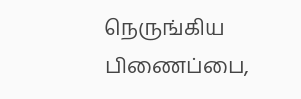நெருங்கிய பிணைப்பை,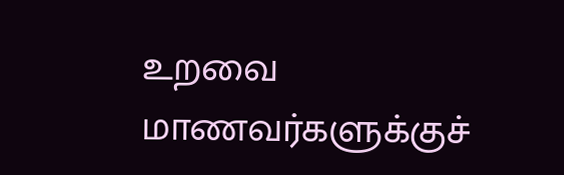உறவை மாணவர்களுக்குச்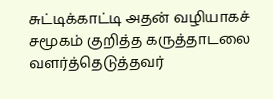சுட்டிக்காட்டி அதன் வழியாகச் சமூகம் குறித்த கருத்தாடலை வளர்த்தெடுத்தவர்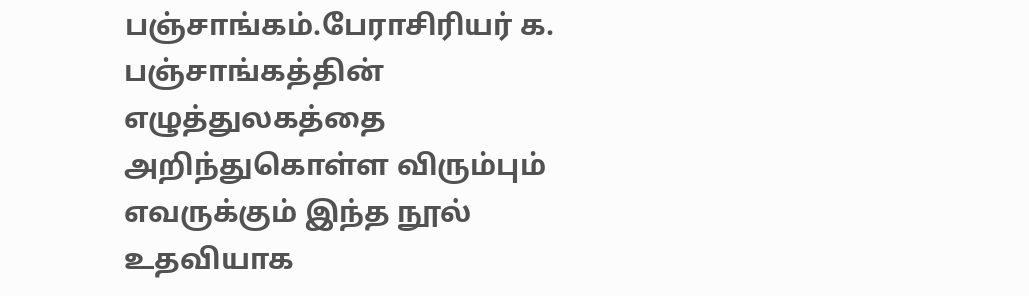பஞ்சாங்கம்.பேராசிரியர் க. பஞ்சாங்கத்தின் எழுத்துலகத்தை அறிந்துகொள்ள விரும்பும் எவருக்கும் இந்த நூல் உதவியாக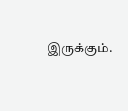இருக்கும்.